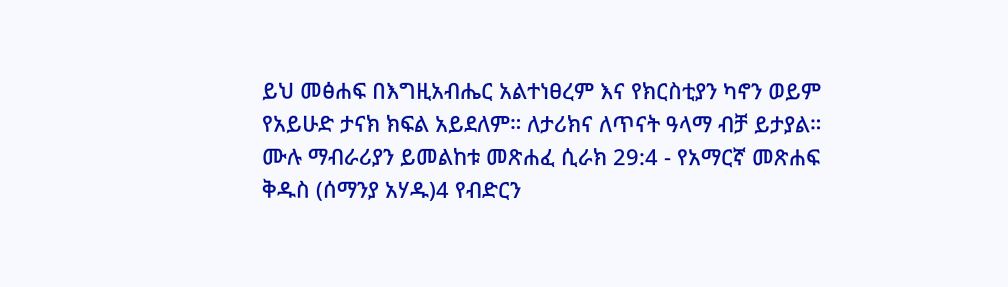ይህ መፅሐፍ በእግዚአብሔር አልተነፀረም እና የክርስቲያን ካኖን ወይም የአይሁድ ታናክ ክፍል አይደለም። ለታሪክና ለጥናት ዓላማ ብቻ ይታያል። ሙሉ ማብራሪያን ይመልከቱ መጽሐፈ ሲራክ 29:4 - የአማርኛ መጽሐፍ ቅዱስ (ሰማንያ አሃዱ)4 የብድርን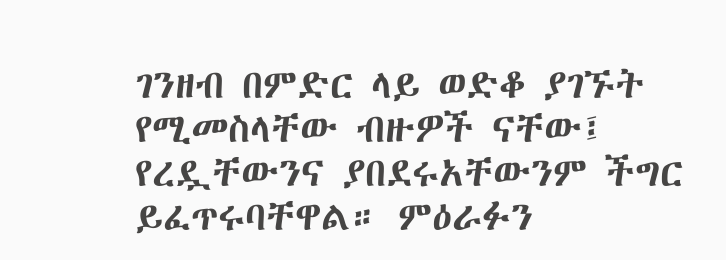ገንዘብ በምድር ላይ ወድቆ ያገኙት የሚመስላቸው ብዙዎች ናቸው፤ የረዷቸውንና ያበደሩአቸውንም ችግር ይፈጥሩባቸዋል። ምዕራፉን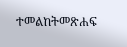ተመልከትመጽሐፍ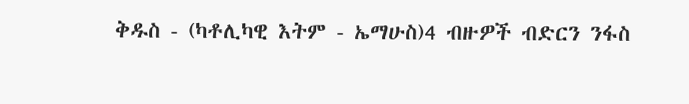ቅዱስ - (ካቶሊካዊ እትም - ኤማሁስ)4 ብዙዎች ብድርን ንፋስ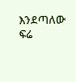እንደጣለው ፍሬ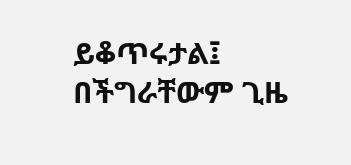ይቆጥሩታል፤ በችግራቸውም ጊዜ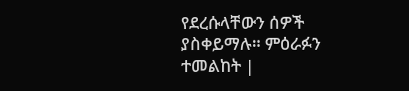የደረሱላቸውን ሰዎች ያስቀይማሉ። ምዕራፉን ተመልከት |